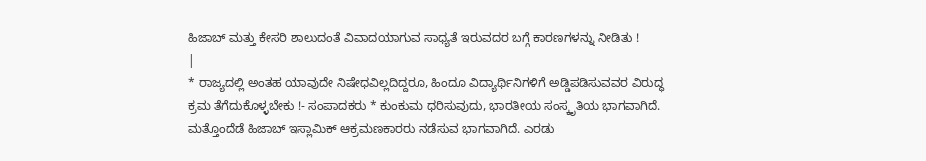ಹಿಜಾಬ್ ಮತ್ತು ಕೇಸರಿ ಶಾಲುದಂತೆ ವಿವಾದಯಾಗುವ ಸಾಧ್ಯತೆ ಇರುವದರ ಬಗ್ಗೆ ಕಾರಣಗಳನ್ನು ನೀಡಿತು !
|
* ರಾಜ್ಯದಲ್ಲಿ ಅಂತಹ ಯಾವುದೇ ನಿಷೇಧವಿಲ್ಲದಿದ್ದರೂ, ಹಿಂದೂ ವಿದ್ಯಾರ್ಥಿನಿಗಳಿಗೆ ಅಡ್ಡಿಪಡಿಸುವವರ ವಿರುದ್ಧ ಕ್ರಮ ತೆಗೆದುಕೊಳ್ಳಬೇಕು !- ಸಂಪಾದಕರು * ಕುಂಕುಮ ಧರಿಸುವುದು, ಭಾರತೀಯ ಸಂಸ್ಕೃತಿಯ ಭಾಗವಾಗಿದೆ. ಮತ್ತೊಂದೆಡೆ ಹಿಜಾಬ್ ಇಸ್ಲಾಮಿಕ್ ಆಕ್ರಮಣಕಾರರು ನಡೆಸುವ ಭಾಗವಾಗಿದೆ. ಎರಡು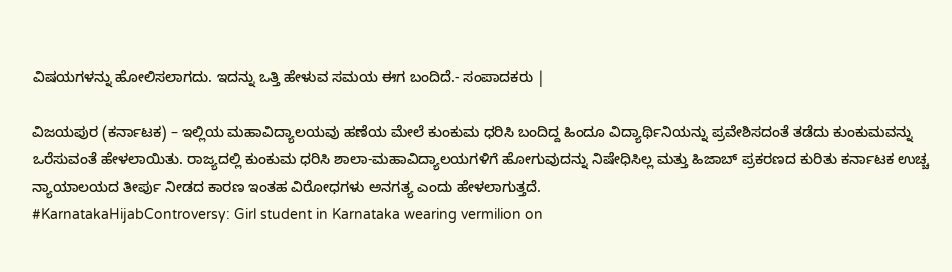ವಿಷಯಗಳನ್ನು ಹೋಲಿಸಲಾಗದು. ಇದನ್ನು ಒತ್ತಿ ಹೇಳುವ ಸಮಯ ಈಗ ಬಂದಿದೆ.- ಸಂಪಾದಕರು |

ವಿಜಯಪುರ (ಕರ್ನಾಟಕ) – ಇಲ್ಲಿಯ ಮಹಾವಿದ್ಯಾಲಯವು ಹಣೆಯ ಮೇಲೆ ಕುಂಕುಮ ಧರಿಸಿ ಬಂದಿದ್ದ ಹಿಂದೂ ವಿದ್ಯಾರ್ಥಿನಿಯನ್ನು ಪ್ರವೇಶಿಸದಂತೆ ತಡೆದು ಕುಂಕುಮವನ್ನು ಒರೆಸುವಂತೆ ಹೇಳಲಾಯಿತು. ರಾಜ್ಯದಲ್ಲಿ ಕುಂಕುಮ ಧರಿಸಿ ಶಾಲಾ-ಮಹಾವಿದ್ಯಾಲಯಗಳಿಗೆ ಹೋಗುವುದನ್ನು ನಿಷೇಧಿಸಿಲ್ಲ ಮತ್ತು ಹಿಜಾಬ್ ಪ್ರಕರಣದ ಕುರಿತು ಕರ್ನಾಟಕ ಉಚ್ಚ ನ್ಯಾಯಾಲಯದ ತೀರ್ಪು ನೀಡದ ಕಾರಣ ಇಂತಹ ವಿರೋಧಗಳು ಅನಗತ್ಯ ಎಂದು ಹೇಳಲಾಗುತ್ತದೆ.
#KarnatakaHijabControversy: Girl student in Karnataka wearing vermilion on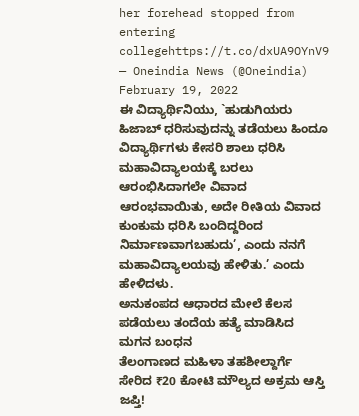her forehead stopped from entering collegehttps://t.co/dxUA9OYnV9
— Oneindia News (@Oneindia) February 19, 2022
ಈ ವಿದ್ಯಾರ್ಥಿನಿಯು, `ಹುಡುಗಿಯರು ಹಿಜಾಬ್ ಧರಿಸುವುದನ್ನು ತಡೆಯಲು ಹಿಂದೂ ವಿದ್ಯಾರ್ಥಿಗಳು ಕೇಸರಿ ಶಾಲು ಧರಿಸಿ ಮಹಾವಿದ್ಯಾಲಯಕ್ಕೆ ಬರಲು ಆರಂಭಿಸಿದಾಗಲೇ ವಿವಾದ ಆರಂಭವಾಯಿತು, ಅದೇ ರೀತಿಯ ವಿವಾದ ಕುಂಕುಮ ಧರಿಸಿ ಬಂದಿದ್ದರಿಂದ ನಿರ್ಮಾಣವಾಗಬಹುದು’, ಎಂದು ನನಗೆ ಮಹಾವಿದ್ಯಾಲಯವು ಹೇಳಿತು.’ ಎಂದು ಹೇಳಿದಳು.
ಅನುಕಂಪದ ಆಧಾರದ ಮೇಲೆ ಕೆಲಸ ಪಡೆಯಲು ತಂದೆಯ ಹತ್ಯೆ ಮಾಡಿಸಿದ ಮಗನ ಬಂಧನ
ತೆಲಂಗಾಣದ ಮಹಿಳಾ ತಹಶೀಲ್ದಾರ್ಗೆ ಸೇರಿದ ₹20 ಕೋಟಿ ಮೌಲ್ಯದ ಅಕ್ರಮ ಆಸ್ತಿ ಜಪ್ತಿ!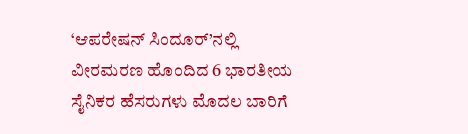‘ಆಪರೇಷನ್ ಸಿಂದೂರ್’ನಲ್ಲಿ ವೀರಮರಣ ಹೊಂದಿದ 6 ಭಾರತೀಯ ಸೈನಿಕರ ಹೆಸರುಗಳು ಮೊದಲ ಬಾರಿಗೆ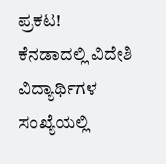ಪ್ರಕಟ!
ಕೆನಡಾದಲ್ಲಿ ವಿದೇಶಿ ವಿದ್ಯಾರ್ಥಿಗಳ ಸಂಖ್ಯೆಯಲ್ಲಿ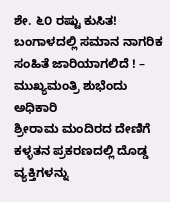ಶೇ. ೬೦ ರಷ್ಟು ಕುಸಿತ!
ಬಂಗಾಳದಲ್ಲಿ ಸಮಾನ ನಾಗರಿಕ ಸಂಹಿತೆ ಜಾರಿಯಾಗಲಿದೆ ! – ಮುಖ್ಯಮಂತ್ರಿ ಶುಭೆಂದು ಅಧಿಕಾರಿ
ಶ್ರೀರಾಮ ಮಂದಿರದ ದೇಣಿಗೆ ಕಳ್ಳತನ ಪ್ರಕರಣದಲ್ಲಿ ದೊಡ್ಡ ವ್ಯಕ್ತಿಗಳನ್ನು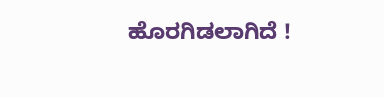ಹೊರಗಿಡಲಾಗಿದೆ !